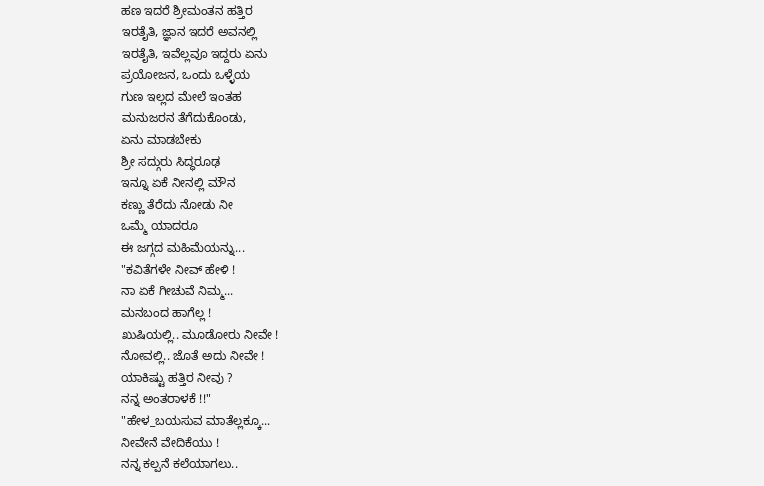ಹಣ ಇದರೆ ಶ್ರೀಮಂತನ ಹತ್ತಿರ
ಇರತೈತಿ, ಜ್ಞಾನ ಇದರೆ ಅವನಲ್ಲಿ
ಇರತೈತಿ, ಇವೆಲ್ಲವೂ ಇದ್ದರು ಏನು
ಪ್ರಯೋಜನ, ಒಂದು ಒಳ್ಳೆಯ
ಗುಣ ಇಲ್ಲದ ಮೇಲೆ ಇಂತಹ
ಮನುಜರನ ತೆಗೆದುಕೊಂಡು,
ಏನು ಮಾಡಬೇಕು
ಶ್ರೀ ಸದ್ಗುರು ಸಿದ್ಧರೂಢ
ಇನ್ನೂ ಏಕೆ ನೀನಲ್ಲಿ ಮೌನ
ಕಣ್ಣು ತೆರೆದು ನೋಡು ನೀ
ಒಮ್ಮೆ ಯಾದರೂ
ಈ ಜಗ್ಗದ ಮಹಿಮೆಯನ್ನು...
"ಕವಿತೆಗಳೇ ನೀವ್ ಹೇಳಿ !
ನಾ ಏಕೆ ಗೀಚುವೆ ನಿಮ್ಮ...
ಮನಬಂದ ಹಾಗೆಲ್ಲ !
ಖುಷಿಯಲ್ಲಿ.. ಮೂಡೋರು ನೀವೇ !
ನೋವಲ್ಲಿ.. ಜೊತೆ ಅದು ನೀವೇ !
ಯಾಕಿಷ್ಟು ಹತ್ತಿರ ನೀವು ?
ನನ್ನ ಅಂತರಾಳಕೆ !!"
"ಹೇಳ_ಬಯಸುವ ಮಾತೆಲ್ಲಕ್ಕೂ...
ನೀವೇನೆ ವೇದಿಕೆಯು !
ನನ್ನ ಕಲ್ಪನೆ ಕಲೆಯಾಗಲು..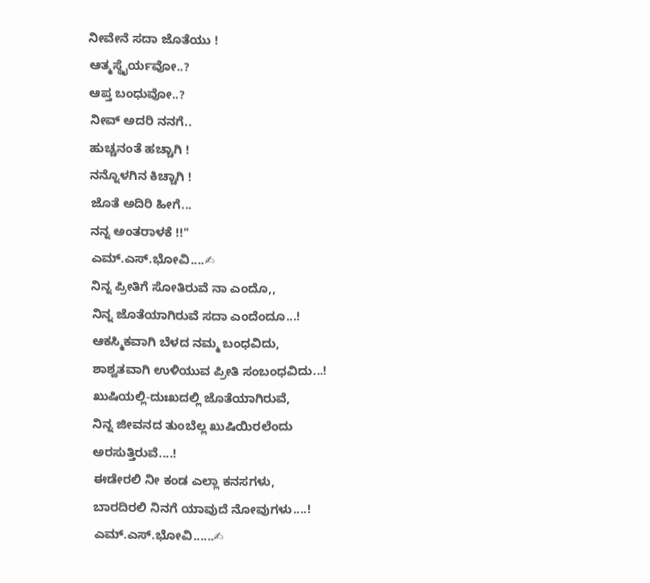ನೀವೇನೆ ಸದಾ ಜೊತೆಯು !
ಆತ್ಮಸ್ಥೈರ್ಯವೋ..?
ಆಪ್ತ ಬಂಧುವೋ..?
ನೀವ್ ಅದರಿ ನನಗೆ..
ಹುಚ್ಚನಂತೆ ಹಚ್ಚಾಗಿ !
ನನ್ನೊಳಗಿನ ಕಿಚ್ಚಾಗಿ !
ಜೊತೆ ಅದಿರಿ ಹೀಗೆ...
ನನ್ನ ಅಂತರಾಳಕೆ !!"
ಎಮ್.ಎಸ್.ಭೋವಿ....✍
ನಿನ್ನ ಪ್ರೀತಿಗೆ ಸೋತಿರುವೆ ನಾ ಎಂದೊ,,
ನಿನ್ನ ಜೊತೆಯಾಗಿರುವೆ ಸದಾ ಎಂದೆಂದೂ...!
ಆಕಸ್ಮಿಕವಾಗಿ ಬೆಳದ ನಮ್ಮ ಬಂಧವಿದು,
ಶಾಶ್ವತವಾಗಿ ಉಳಿಯುವ ಪ್ರೀತಿ ಸಂಬಂಧವಿದು...!
ಖುಷಿಯಲ್ಲಿ-ದುಃಖದಲ್ಲಿ ಜೊತೆಯಾಗಿರುವೆ,
ನಿನ್ನ ಜೀವನದ ತುಂಬೆಲ್ಲ ಖುಷಿಯಿರಲೆಂದು
ಅರಸುತ್ತಿರುವೆ....!
ಈಡೇರಲಿ ನೀ ಕಂಡ ಎಲ್ಲಾ ಕನಸಗಳು,
ಬಾರದಿರಲಿ ನಿನಗೆ ಯಾವುದೆ ನೋವುಗಳು....!
ಎಮ್.ಎಸ್.ಭೋವಿ......✍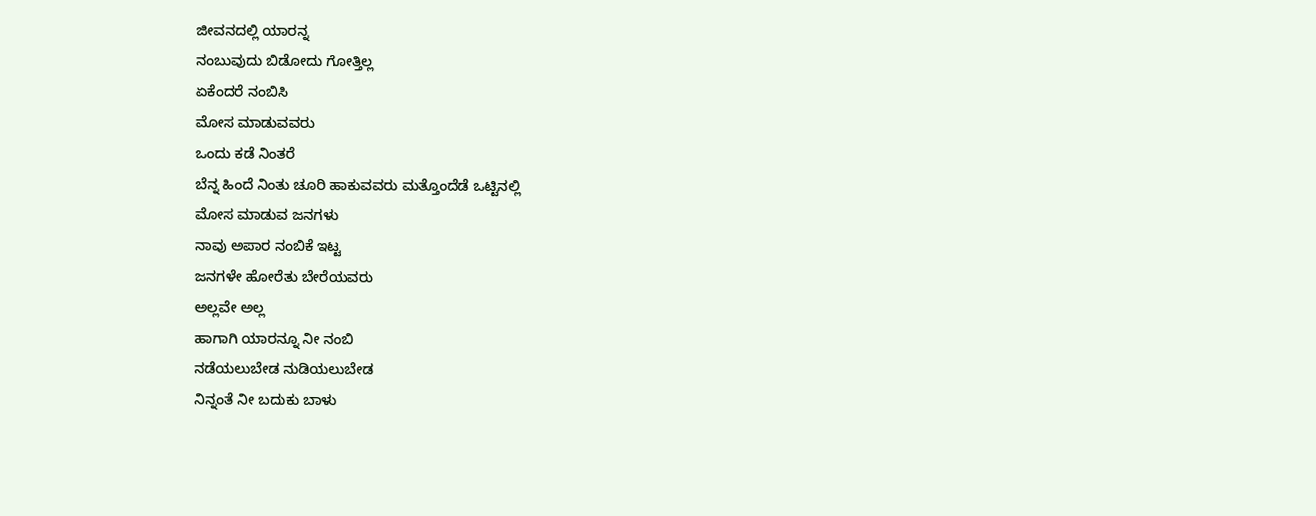ಜೀವನದಲ್ಲಿ ಯಾರನ್ನ
ನಂಬುವುದು ಬಿಡೋದು ಗೋತ್ತಿಲ್ಲ
ಏಕೆಂದರೆ ನಂಬಿಸಿ
ಮೋಸ ಮಾಡುವವರು
ಒಂದು ಕಡೆ ನಿಂತರೆ
ಬೆನ್ನ ಹಿಂದೆ ನಿಂತು ಚೂರಿ ಹಾಕುವವರು ಮತ್ತೊಂದೆಡೆ ಒಟ್ಟಿನಲ್ಲಿ
ಮೋಸ ಮಾಡುವ ಜನಗಳು
ನಾವು ಅಪಾರ ನಂಬಿಕೆ ಇಟ್ಟ
ಜನಗಳೇ ಹೋರೆತು ಬೇರೆಯವರು
ಅಲ್ಲವೇ ಅಲ್ಲ
ಹಾಗಾಗಿ ಯಾರನ್ನೂ ನೀ ನಂಬಿ
ನಡೆಯಲುಬೇಡ ನುಡಿಯಲುಬೇಡ
ನಿನ್ನಂತೆ ನೀ ಬದುಕು ಬಾಳು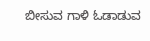ಬೀಸುವ ಗಾಳಿ ಓಡಾಡುವ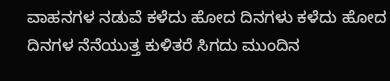ವಾಹನಗಳ ನಡುವೆ ಕಳೆದು ಹೋದ ದಿನಗಳು ಕಳೆದು ಹೋದ ದಿನಗಳ ನೆನೆಯುತ್ತ ಕುಳಿತರೆ ಸಿಗದು ಮುಂದಿನ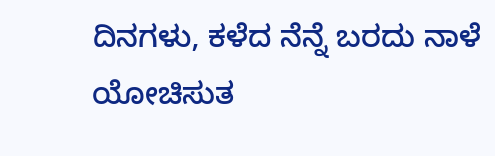ದಿನಗಳು, ಕಳೆದ ನೆನ್ನೆ ಬರದು ನಾಳೆ ಯೋಚಿಸುತ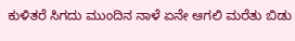ಕುಳಿತರೆ ಸಿಗದು ಮುಂದಿನ ನಾಳೆ ಏನೇ ಆಗಲಿ ಮರೆತು ಬಿಡು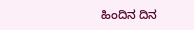ಹಿಂದಿನ ದಿನ